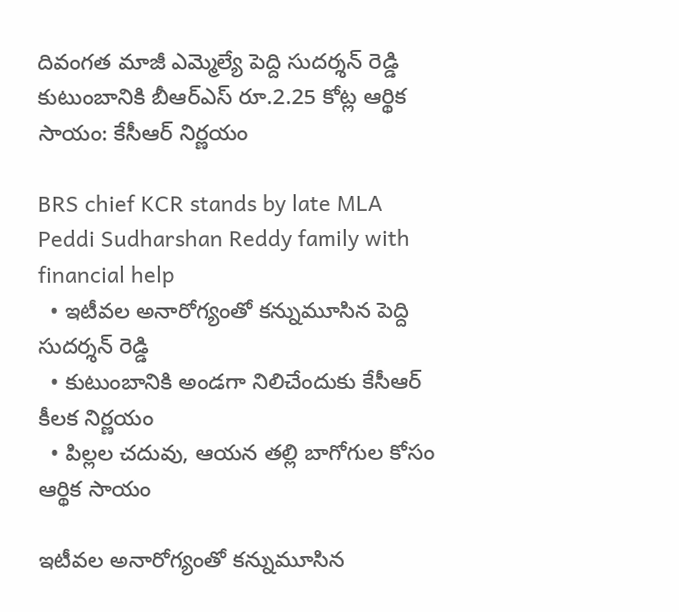దివంగత మాజీ ఎమ్మెల్యే పెద్ది సుదర్శన్ రెడ్డి కుటుంబానికి బీఆర్ఎస్ రూ.2.25 కోట్ల ఆర్థిక సాయం: కేసీఆర్ నిర్ణయం

BRS chief KCR stands by late MLA Peddi Sudharshan Reddy family with financial help
  • ఇటీవల అనారోగ్యంతో కన్నుమూసిన పెద్ది సుదర్శన్ రెడ్డి
  • కుటుంబానికి అండగా నిలిచేందుకు కేసీఆర్ కీలక నిర్ణయం
  • పిల్లల చదువు, ఆయన తల్లి బాగోగుల కోసం ఆర్థిక సాయం

ఇటీవల అనారోగ్యంతో కన్నుమూసిన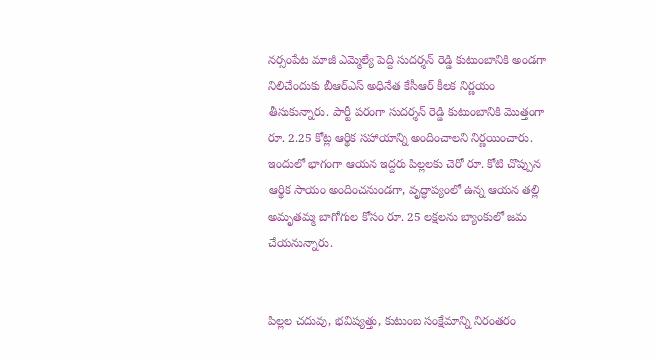నర్సంపేట మాజీ ఎమ్మెల్యే పెద్ది సుదర్శన్ రెడ్డి కుటుంబానికి అండగా నిలిచేందుకు బీఆర్ఎస్ అధినేత కేసీఆర్ కీలక నిర్ణయం తీసుకున్నారు. పార్టీ పరంగా సుదర్శన్ రెడ్డి కుటుంబానికి మొత్తంగా రూ. 2.25 కోట్ల ఆర్థిక సహాయాన్ని అందించాలని నిర్ణయించారు. ఇందులో భాగంగా ఆయన ఇద్దరు పిల్లలకు చెరో రూ. కోటి చొప్పున ఆర్థిక సాయం అందించనుండగా, వృద్ధాప్యంలో ఉన్న ఆయన తల్లి అమృతమ్మ బాగోగుల కోసం రూ. 25 లక్షలను బ్యాంకులో జమ చేయనున్నారు.


పిల్లల చదువు, భవిష్యత్తు, కుటుంబ సంక్షేమాన్ని నిరంతరం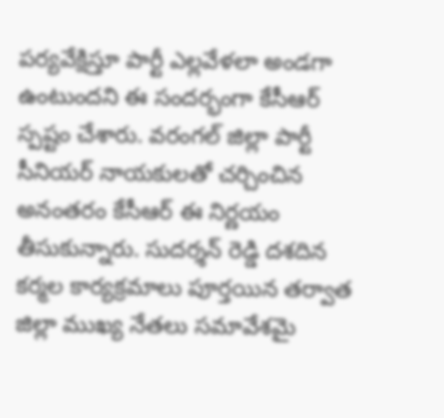పర్యవేక్షిస్తూ పార్టీ ఎల్లవేళలా అండగా ఉంటుందని ఈ సందర్భంగా కేసీఆర్ స్పష్టం చేశారు. వరంగల్ జిల్లా పార్టీ సీనియర్ నాయకులతో చర్చించిన అనంతరం కేసీఆర్ ఈ నిర్ణయం తీసుకున్నారు. సుదర్శన్ రెడ్డి దశదిన కర్మల కార్యక్రమాలు పూర్తయిన తర్వాత జిల్లా ముఖ్య నేతలు సమావేశమై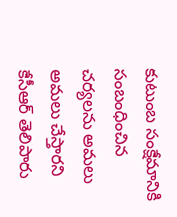కుటుంబ సంక్షేమానికి సంబంధించిన చర్యలను అమలు అమలు చేస్తారని కేసీఆర్ తెలిపారు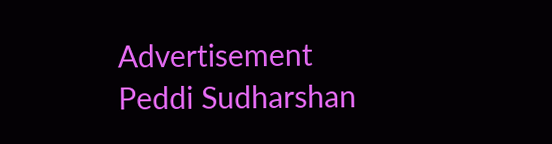Advertisement
Peddi Sudharshan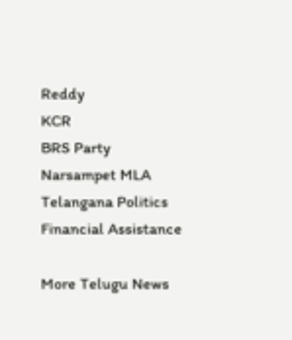Reddy
KCR
BRS Party
Narsampet MLA
Telangana Politics
Financial Assistance

More Telugu News